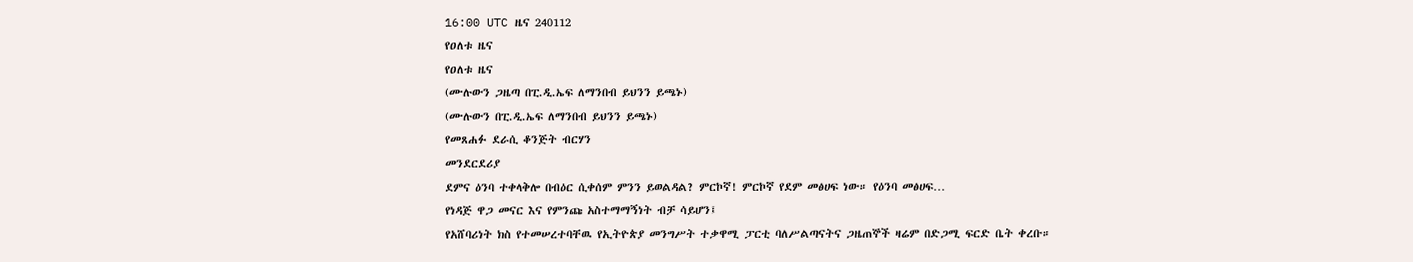16:00 UTC ዜና 240112
የዐለቱ ዜና
የዐለቱ ዜና
(ሙሉውን ጋዜጣ በፒ.ዲ.ኤፍ ለማንበብ ይህንን ይጫኑ)
(ሙሉውን በፒ.ዲ.ኤፍ ለማንበብ ይህንን ይጫኑ)
የመጸሐፉ ደራሲ ቆንጅት ብርሃን
መንደርደሪያ
ደምና ዕንባ ተቀላቅሎ በብዕር ሲቀሰም ምንን ይወልዳል? ምርኮኛ! ምርኮኛ የደም መፅሀፍ ነው። የዕንባ መፅሀፍ…
የነዳጅ ዋጋ መናር እና የምንጩ አስተማማኝነት ብቻ ሳይሆን፤
የአሸባሪነት ክስ የተመሠረተባቸዉ የኢትዮጵያ መንግሥት ተቃዋሚ ፓርቲ ባለሥልጣናትና ጋዜጠኞች ዛሬም በድጋሚ ፍርድ ቤት ቀረቡ።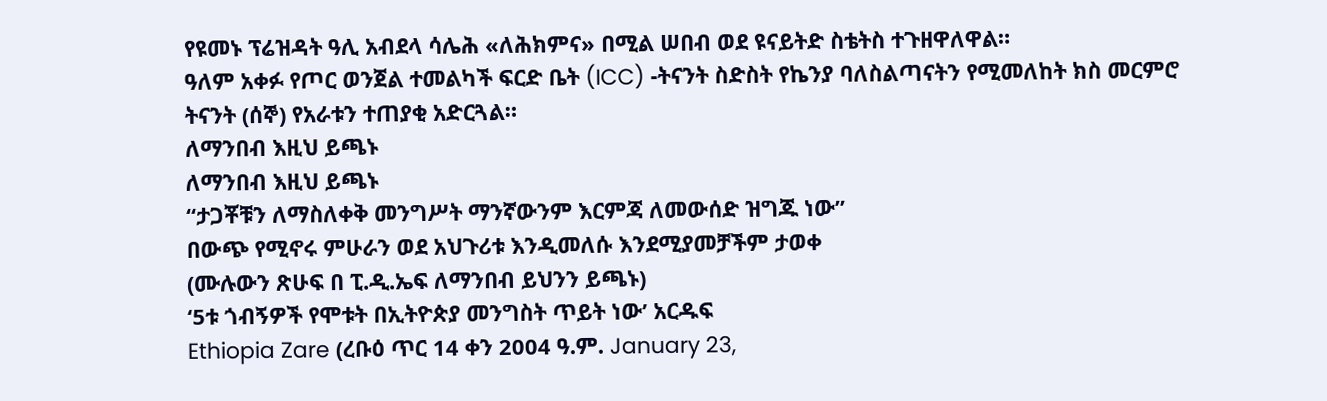የዩመኑ ፕሬዝዳት ዓሊ አብደላ ሳሌሕ «ለሕክምና» በሚል ሠበብ ወደ ዩናይትድ ስቴትስ ተጉዘዋለዋል።
ዓለም አቀፉ የጦር ወንጀል ተመልካች ፍርድ ቤት (ICC) -ትናንት ስድስት የኬንያ ባለስልጣናትን የሚመለከት ክስ መርምሮ ትናንት (ሰኞ) የአራቱን ተጠያቂ አድርጓል።
ለማንበብ እዚህ ይጫኑ
ለማንበብ እዚህ ይጫኑ
“ታጋቾቹን ለማስለቀቅ መንግሥት ማንኛውንም እርምጃ ለመውሰድ ዝግጁ ነው”
በውጭ የሚኖሩ ምሁራን ወደ አህጉሪቱ እንዲመለሱ እንደሚያመቻችም ታወቀ
(ሙሉውን ጽሁፍ በ ፒ.ዲ.ኤፍ ለማንበብ ይህንን ይጫኑ)
‘5ቱ ጎብኝዎች የሞቱት በኢትዮጵያ መንግስት ጥይት ነው’ አርዱፍ
Ethiopia Zare (ረቡዕ ጥር 14 ቀን 2004 ዓ.ም. January 23,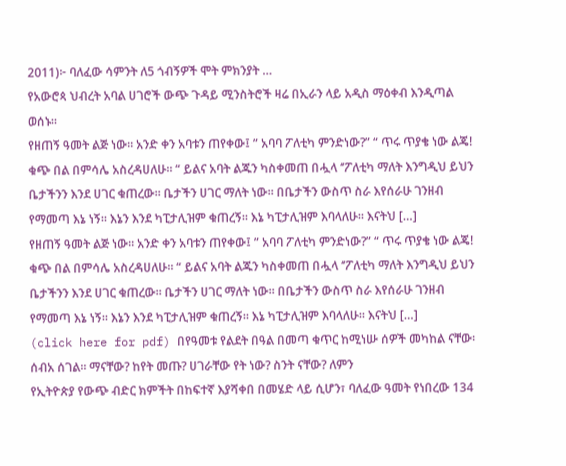2011)፦ ባለፈው ሳምንት ለ5 ጎብኝዎች ሞት ምክንያት …
የአውሮጳ ህብረት አባል ሀገሮች ውጭ ጉዳይ ሚንስትሮች ዛሬ በኢራን ላይ አዲስ ማዕቀብ እንዲጣል ወሰኑ።
የዘጠኝ ዓመት ልጅ ነው። አንድ ቀን አባቱን ጠየቀው፤ ” አባባ ፖለቲካ ምንድነው?” “ ጥሩ ጥያቄ ነው ልጄ! ቁጭ በል በምሳሌ አስረዳሀለሁ። “ ይልና አባት ልጁን ካስቀመጠ በሗላ ‘’ፖለቲካ ማለት እንግዲህ ይህን ቤታችንን እንደ ሀገር ቁጠረው። ቤታችን ሀገር ማለት ነው። በቤታችን ውስጥ ስራ እየሰራሁ ገንዘብ የማመጣ እኔ ነኝ። እኔን እንደ ካፒታሊዝም ቁጠረኝ። እኔ ካፒታሊዝም እባላለሁ። እናትህ […]
የዘጠኝ ዓመት ልጅ ነው። አንድ ቀን አባቱን ጠየቀው፤ ” አባባ ፖለቲካ ምንድነው?” “ ጥሩ ጥያቄ ነው ልጄ! ቁጭ በል በምሳሌ አስረዳሀለሁ። “ ይልና አባት ልጁን ካስቀመጠ በሗላ ‘’ፖለቲካ ማለት እንግዲህ ይህን ቤታችንን እንደ ሀገር ቁጠረው። ቤታችን ሀገር ማለት ነው። በቤታችን ውስጥ ስራ እየሰራሁ ገንዘብ የማመጣ እኔ ነኝ። እኔን እንደ ካፒታሊዝም ቁጠረኝ። እኔ ካፒታሊዝም እባላለሁ። እናትህ […]
(click here for pdf) በየዓመቱ የልደት በዓል በመጣ ቁጥር ከሚነሡ ሰዎች መካከል ናቸው፡ ሰብአ ሰገል፡፡ ማናቸው? ከየት መጡ? ሀገራቸው የት ነው? ስንት ናቸው? ለምን
የኢትዮጵያ የውጭ ብድር ክምችት በከፍተኛ እያሻቀበ በመሄድ ላይ ሲሆን፣ ባለፈው ዓመት የነበረው 134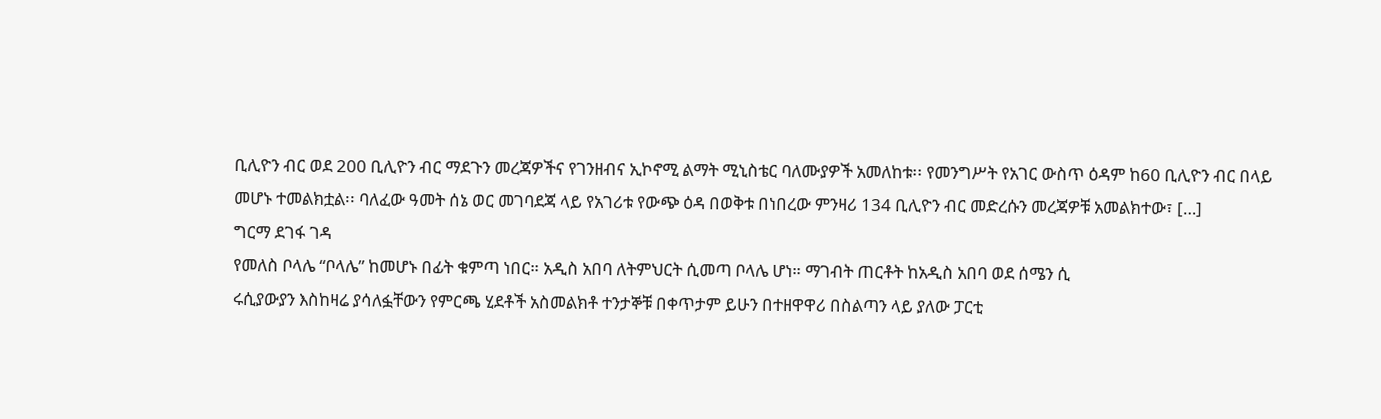ቢሊዮን ብር ወደ 200 ቢሊዮን ብር ማደጉን መረጃዎችና የገንዘብና ኢኮኖሚ ልማት ሚኒስቴር ባለሙያዎች አመለከቱ፡፡ የመንግሥት የአገር ውስጥ ዕዳም ከ60 ቢሊዮን ብር በላይ መሆኑ ተመልክቷል፡፡ ባለፈው ዓመት ሰኔ ወር መገባደጃ ላይ የአገሪቱ የውጭ ዕዳ በወቅቱ በነበረው ምንዛሪ 134 ቢሊዮን ብር መድረሱን መረጃዎቹ አመልክተው፣ […]
ግርማ ደገፋ ገዳ
የመለስ ቦላሌ “ቦላሌ” ከመሆኑ በፊት ቁምጣ ነበር። አዲስ አበባ ለትምህርት ሲመጣ ቦላሌ ሆነ። ማገብት ጠርቶት ከአዲስ አበባ ወደ ሰሜን ሲ
ሩሲያውያን እስከዛሬ ያሳለፏቸውን የምርጫ ሂደቶች አስመልክቶ ተንታኞቹ በቀጥታም ይሁን በተዘዋዋሪ በስልጣን ላይ ያለው ፓርቲ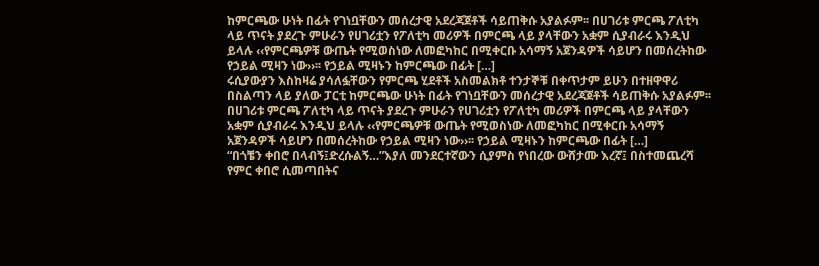ከምርጫው ሁነት በፊት የገነቧቸውን መሰረታዊ አደረጃጀቶች ሳይጠቅሱ አያልፉም፡፡ በሀገሪቱ ምርጫ ፖለቲካ ላይ ጥናት ያደረጉ ምሁራን የሀገሪቷን የፖለቲካ መሪዎች በምርጫ ላይ ያላቸውን አቋም ሲያብራሩ እንዲህ ይላሉ ‹‹የምርጫዎቹ ውጤት የሚወስነው ለመፎካከር በሚቀርቡ አሳማኝ አጀንዳዎች ሳይሆን በመሰረትከው የኃይል ሚዛን ነው››፡፡ የኃይል ሚዛኑን ከምርጫው በፊት […]
ሩሲያውያን እስከዛሬ ያሳለፏቸውን የምርጫ ሂደቶች አስመልክቶ ተንታኞቹ በቀጥታም ይሁን በተዘዋዋሪ በስልጣን ላይ ያለው ፓርቲ ከምርጫው ሁነት በፊት የገነቧቸውን መሰረታዊ አደረጃጀቶች ሳይጠቅሱ አያልፉም፡፡ በሀገሪቱ ምርጫ ፖለቲካ ላይ ጥናት ያደረጉ ምሁራን የሀገሪቷን የፖለቲካ መሪዎች በምርጫ ላይ ያላቸውን አቋም ሲያብራሩ እንዲህ ይላሉ ‹‹የምርጫዎቹ ውጤት የሚወስነው ለመፎካከር በሚቀርቡ አሳማኝ አጀንዳዎች ሳይሆን በመሰረትከው የኃይል ሚዛን ነው››፡፡ የኃይል ሚዛኑን ከምርጫው በፊት […]
“በጎቼን ቀበሮ በላብኝ፤ድረሱልኝ…”እያለ መንደርተኛውን ሲያምስ የነበረው ውሸታሙ እረኛ፤ በስተመጨረሻ የምር ቀበሮ ሲመጣበትና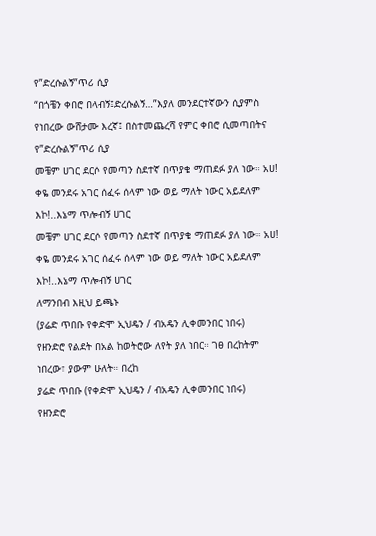የ”ድረሱልኝ”ጥሪ ሲያ
“በጎቼን ቀበሮ በላብኝ፤ድረሱልኝ…”እያለ መንደርተኛውን ሲያምስ የነበረው ውሸታሙ እረኛ፤ በስተመጨረሻ የምር ቀበሮ ሲመጣበትና የ”ድረሱልኝ”ጥሪ ሲያ
መቼም ሀገር ደርሶ የመጣን ስደተኛ በጥያቄ ማጠደፉ ያለ ነው። አሀ! ቀዬ መንደሩ አገር ሰፈሩ ሰላም ነው ወይ ማለት ነውር አይደለም እኮ!..እኔማ ጥሎብኝ ሀገር
መቼም ሀገር ደርሶ የመጣን ስደተኛ በጥያቄ ማጠደፉ ያለ ነው። አሀ! ቀዬ መንደሩ አገር ሰፈሩ ሰላም ነው ወይ ማለት ነውር አይደለም እኮ!..እኔማ ጥሎብኝ ሀገር
ለማንበብ እዚህ ይጫኑ
(ያሬድ ጥበቡ የቀድሞ ኢህዴን / ብአዴን ሊቀመንበር ነበሩ)
የዘንድሮ የልደት በአል ከወትሮው ለየት ያለ ነበር። ገፀ በረከትም ነበረው፣ ያውም ሁለት። በረከ
ያሬድ ጥበቡ (የቀድሞ ኢህዴን / ብአዴን ሊቀመንበር ነበሩ)
የዘንድሮ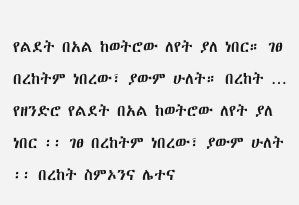የልደት በአል ከወትሮው ለየት ያለ ነበር። ገፀ በረከትም ነበረው፣ ያውም ሁለት። በረከት …
የዘንድሮ የልደት በአል ከወትሮው ለየት ያለ ነበር ፡፡ ገፀ በረከትም ነበረው፣ ያውም ሁለት ፡፡ በረከት ስምኦንና ሌተና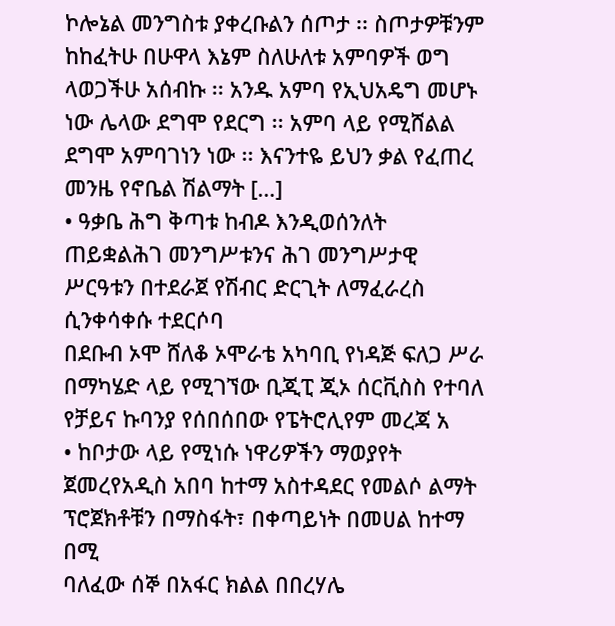ኮሎኔል መንግስቱ ያቀረቡልን ሰጦታ ፡፡ ስጦታዎቹንም ከከፈትሁ በሁዋላ እኔም ስለሁለቱ አምባዎች ወግ ላወጋችሁ አሰብኩ ፡፡ አንዱ አምባ የኢህአዴግ መሆኑ ነው ሌላው ደግሞ የደርግ ፡፡ አምባ ላይ የሚሸልል ደግሞ አምባገነን ነው ፡፡ እናንተዬ ይህን ቃል የፈጠረ መንዜ የኖቤል ሽልማት […]
• ዓቃቤ ሕግ ቅጣቱ ከብዶ እንዲወሰንለት ጠይቋልሕገ መንግሥቱንና ሕገ መንግሥታዊ ሥርዓቱን በተደራጀ የሽብር ድርጊት ለማፈራረስ ሲንቀሳቀሱ ተደርሶባ
በደቡብ ኦሞ ሸለቆ ኦሞራቴ አካባቢ የነዳጅ ፍለጋ ሥራ በማካሄድ ላይ የሚገኘው ቢጂፒ ጂኦ ሰርቪስስ የተባለ የቻይና ኩባንያ የሰበሰበው የፔትሮሊየም መረጃ አ
• ከቦታው ላይ የሚነሱ ነዋሪዎችን ማወያየት ጀመረየአዲስ አበባ ከተማ አስተዳደር የመልሶ ልማት ፕሮጀክቶቹን በማስፋት፣ በቀጣይነት በመሀል ከተማ በሚ
ባለፈው ሰኞ በአፋር ክልል በበረሃሌ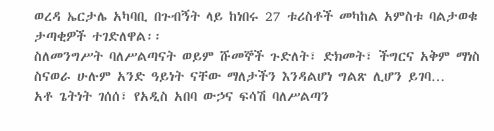ወረዳ ኤርታሌ አካባቢ በጉብኝት ላይ ከነበሩ 27 ቱሪስቶች መካከል አምስቱ ባልታወቁ ታጣቂዎች ተገድለዋል፡፡
ስለመንግሥት ባለሥልጣናት ወይም ሹመኞች ጉድለት፣ ድክመት፣ ችግርና አቅም ማነስ ስናወራ ሁሉም አንድ ዓይነት ናቸው ማለታችን እንዳልሆነ ግልጽ ሊሆን ይገባ…
አቶ ጌትነት ገሰሰ፣ የአዲስ አበባ ውኃና ፍሳሽ ባለሥልጣን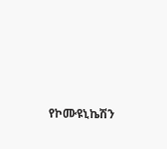የኮሙዩኒኬሽን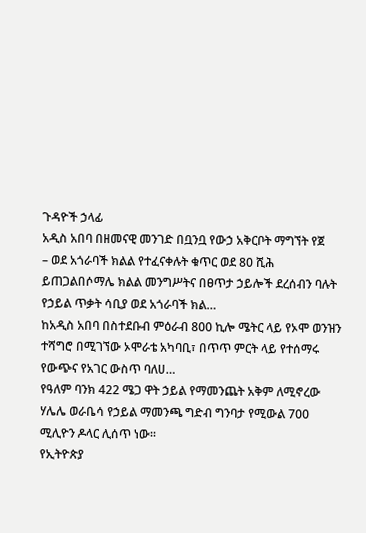ጉዳዮች ኃላፊ
አዲስ አበባ በዘመናዊ መንገድ በቧንቧ የውኃ አቅርቦት ማግኘት የጀ
– ወደ አጎራባች ክልል የተፈናቀሉት ቁጥር ወደ 80 ሺሕ ይጠጋልበሶማሌ ክልል መንግሥትና በፀጥታ ኃይሎች ደረሰብን ባሉት የኃይል ጥቃት ሳቢያ ወደ አጎራባች ክል…
ከአዲስ አበባ በስተደቡብ ምዕራብ 800 ኪሎ ሜትር ላይ የኦሞ ወንዝን ተሻግሮ በሚገኘው ኦሞራቴ አካባቢ፣ በጥጥ ምርት ላይ የተሰማሩ የውጭና የአገር ውስጥ ባለሀ…
የዓለም ባንክ 422 ሜጋ ዋት ኃይል የማመንጨት አቅም ለሚኖረው ሃሌሌ ወራቤሳ የኃይል ማመንጫ ግድብ ግንባታ የሚውል 700 ሚሊዮን ዶላር ሊሰጥ ነው፡፡
የኢትዮጵያ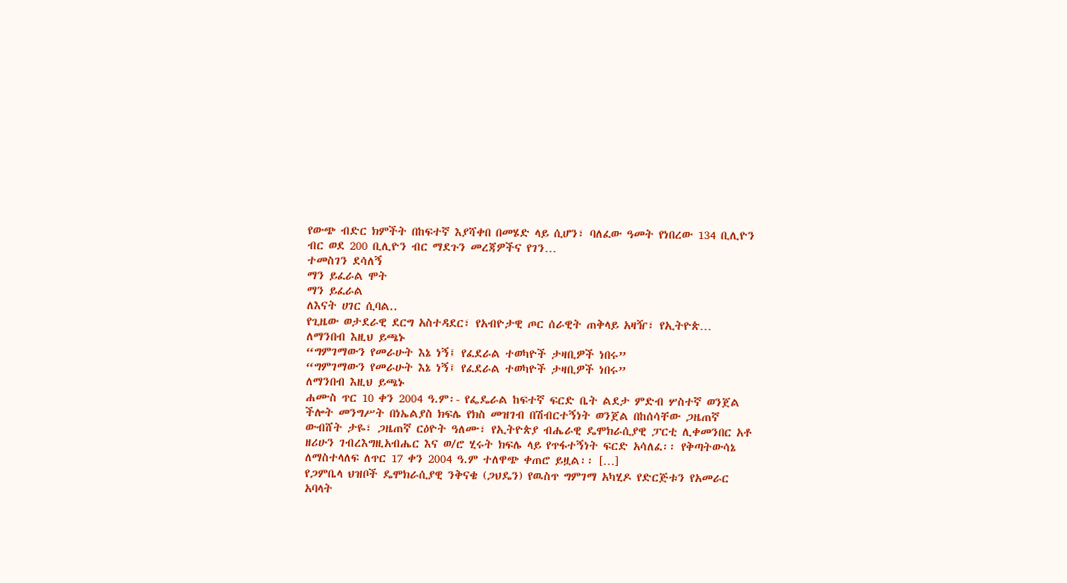የውጭ ብድር ክምችት በከፍተኛ እያሻቀበ በመሄድ ላይ ሲሆን፣ ባለፈው ዓመት የነበረው 134 ቢሊዮን ብር ወደ 200 ቢሊዮን ብር ማደጉን መረጃዎችና የገን…
ተመስገን ደሳለኝ
ማን ይፈራል ሞት
ማን ይፈራል
ለእናት ሀገር ሲባል..
የጊዜው ወታደራዊ ደርግ አስተዳደር፣ የአብዮታዊ ጦር ሰራዊት ጠቅላይ አዛዥ፣ የኢትዮጵ…
ለማንበብ እዚህ ይጫኑ
“ግምገማውን የመራሁት እኔ ነኝ፤ የፈደራል ተወካዮች ታዛቢዎች ነበሩ”
“ግምገማውን የመራሁት እኔ ነኝ፤ የፈደራል ተወካዮች ታዛቢዎች ነበሩ”
ለማንበብ እዚህ ይጫኑ
ሐሙስ ጥር 10 ቀን 2004 ዓ.ም፡- የፌዴራል ከፍተኛ ፍርድ ቤት ልደታ ምድብ ሦስተኛ ወንጀል ችሎት መንግሥት በነኤልያስ ክፍሌ የክስ መዝገብ በሽብርተኝነት ወንጀል በከሰሳቸው ጋዜጠኛ ውብሸት ታዬ፣ ጋዜጠኛ ርዕዮት ዓለሙ፣ የኢትዮጵያ ብሔራዊ ዴሞክራሲያዊ ፓርቲ ሊቀመንበር አቶ ዘሪሁን ገብረእግዚአብሔር እና ወ/ሮ ሂሩት ክፍሌ ላይ የጥፋተኝነት ፍርድ አሳለፈ፡፡ የቅጣትውሳኔ ለማስተላለፍ ለጥር 17 ቀን 2004 ዓ.ም ተለዋጭ ቀጠሮ ይዟል፡፡ […]
የጋምቤላ ህዝቦች ዴሞክራሲያዊ ንቅናቄ (ጋህዴን) የዉስጥ ግምገማ አካሂዶ የድርጅቱን የአመራር አባላት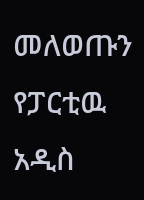መለወጡን የፓርቲዉ አዲስ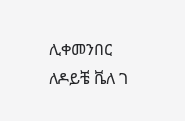ሊቀመንበር ለዶይቼ ቬለ ገ